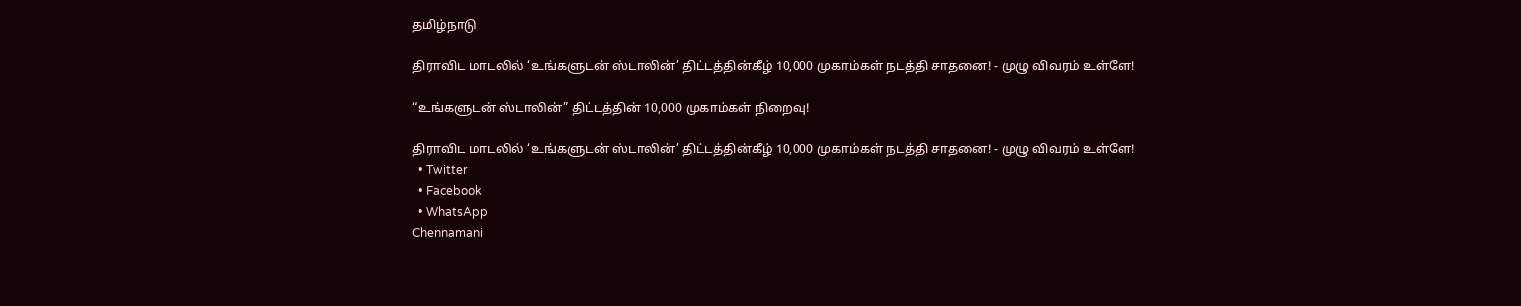தமிழ்நாடு

திராவிட மாடலில் ‘உங்களுடன் ஸ்டாலின்’ திட்டத்தின்கீழ் 10,000 முகாம்கள் நடத்தி சாதனை! - முழு விவரம் உள்ளே!

“உங்களுடன் ஸ்டாலின்” திட்டத்தின் 10,000 முகாம்கள் நிறைவு!

திராவிட மாடலில் ‘உங்களுடன் ஸ்டாலின்’ திட்டத்தின்கீழ் 10,000 முகாம்கள் நடத்தி சாதனை! - முழு விவரம் உள்ளே!
  • Twitter
  • Facebook
  • WhatsApp
Chennamani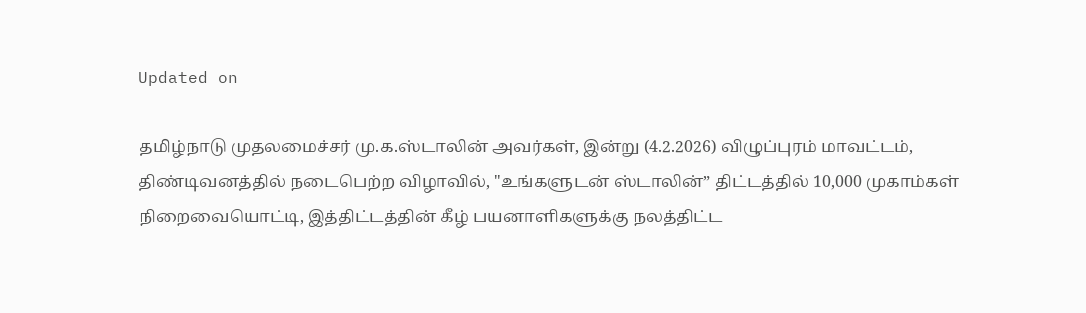Updated on

தமிழ்நாடு முதலமைச்சர் மு.க.ஸ்டாலின் அவர்கள், இன்று (4.2.2026) விழுப்புரம் மாவட்டம், திண்டிவனத்தில் நடைபெற்ற விழாவில், "உங்களுடன் ஸ்டாலின்” திட்டத்தில் 10,000 முகாம்கள் நிறைவையொட்டி, இத்திட்டத்தின் கீழ் பயனாளிகளுக்கு நலத்திட்ட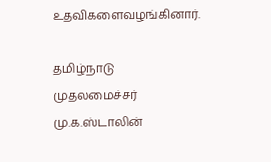உதவிகளைவழங்கினார்.

தமிழ்நாடு முதலமைச்சர் மு.க.ஸ்டாலின்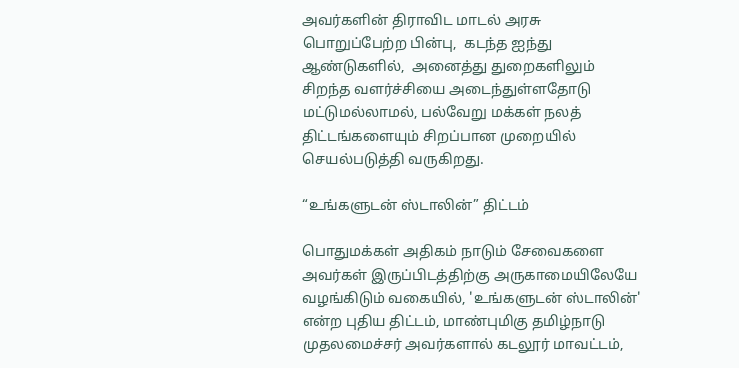அவர்களின் திராவிட மாடல் அரசு பொறுப்பேற்ற பின்பு,  கடந்த ஐந்து ஆண்டுகளில்,  அனைத்து துறைகளிலும் சிறந்த வளர்ச்சியை அடைந்துள்ளதோடு மட்டுமல்லாமல், பல்வேறு மக்கள் நலத் திட்டங்களையும் சிறப்பான முறையில் செயல்படுத்தி வருகிறது.

“உங்களுடன் ஸ்டாலின்” திட்டம்

பொதுமக்கள் அதிகம் நாடும் சேவைகளை அவர்கள் இருப்பிடத்திற்கு அருகாமையிலேயே வழங்கிடும் வகையில், 'உங்களுடன் ஸ்டாலின்' என்ற புதிய திட்டம், மாண்புமிகு தமிழ்நாடு முதலமைச்சர் அவர்களால் கடலூர் மாவட்டம்,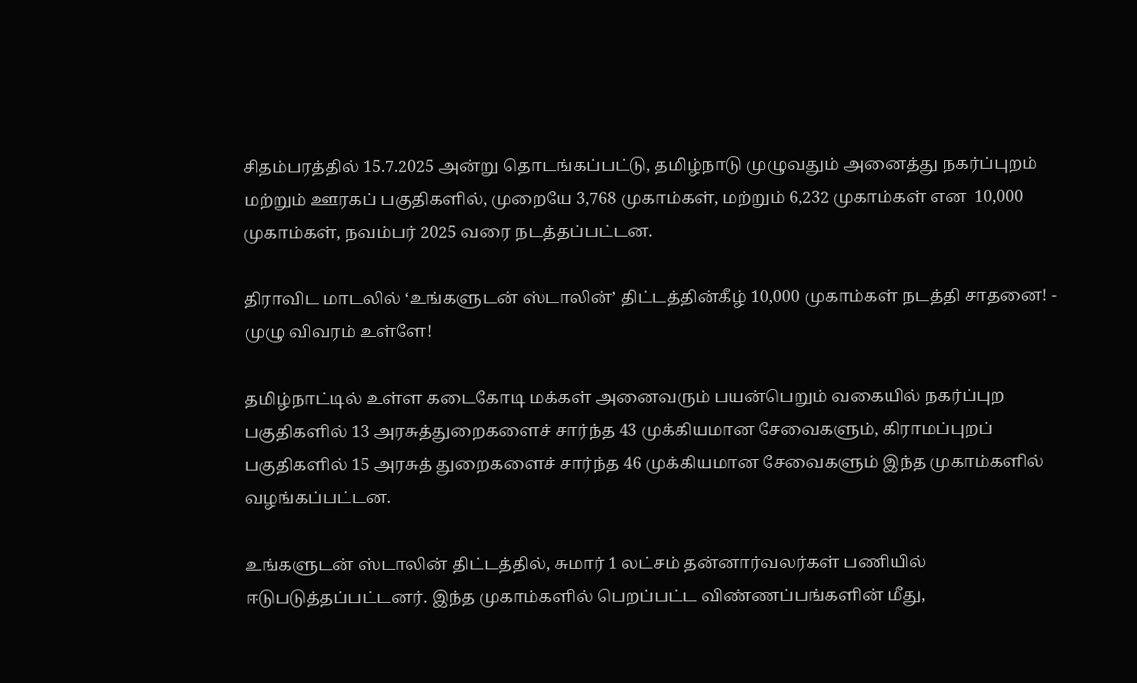சிதம்பரத்தில் 15.7.2025 அன்று தொடங்கப்பட்டு, தமிழ்நாடு முழுவதும் அனைத்து நகர்ப்புறம் மற்றும் ஊரகப் பகுதிகளில், முறையே 3,768 முகாம்கள், மற்றும் 6,232 முகாம்கள் என  10,000 முகாம்கள், நவம்பர் 2025 வரை நடத்தப்பட்டன.

திராவிட மாடலில் ‘உங்களுடன் ஸ்டாலின்’ திட்டத்தின்கீழ் 10,000 முகாம்கள் நடத்தி சாதனை! - முழு விவரம் உள்ளே!

தமிழ்நாட்டில் உள்ள கடைகோடி மக்கள் அனைவரும் பயன்பெறும் வகையில் நகர்ப்புற பகுதிகளில் 13 அரசுத்துறைகளைச் சார்ந்த 43 முக்கியமான சேவைகளும், கிராமப்புறப் பகுதிகளில் 15 அரசுத் துறைகளைச் சார்ந்த 46 முக்கியமான சேவைகளும் இந்த முகாம்களில் வழங்கப்பட்டன.

உங்களுடன் ஸ்டாலின் திட்டத்தில், சுமார் 1 லட்சம் தன்னார்வலர்கள் பணியில் ஈடுபடுத்தப்பட்டனர். இந்த முகாம்களில் பெறப்பட்ட விண்ணப்பங்களின் மீது,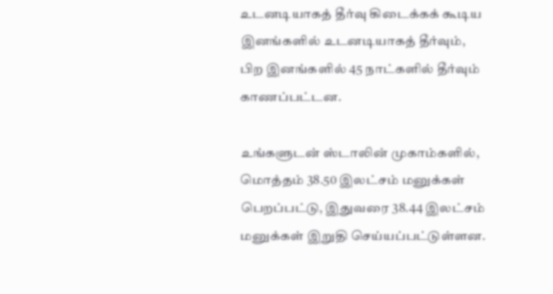உடனடியாகத் தீர்வு கிடைக்கக் கூடிய இனங்களில் உடனடியாகத் தீர்வும், பிற இனங்களில் 45 நாட்களில் தீர்வும் காணப்பட்டன.

உங்களுடன் ஸ்டாலின் முகாம்களில், மொத்தம் 38.50 இலட்சம் மனுக்கள் பெறப்பட்டு, இதுவரை 38.44 இலட்சம் மனுக்கள் இறுதி செய்யப்பட்டுள்ளன.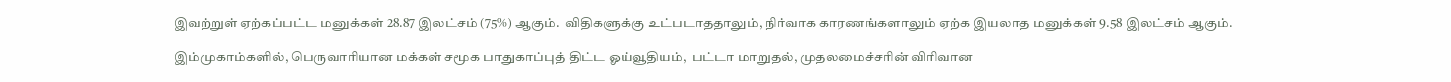இவற்றுள் ஏற்கப்பட்ட மனுக்கள் 28.87 இலட்சம் (75%) ஆகும்.  விதிகளுக்கு உட்படாததாலும், நிர்வாக காரணங்களாலும் ஏற்க இயலாத மனுக்கள் 9.58 இலட்சம் ஆகும்.

இம்முகாம்களில், பெருவாரியான மக்கள் சமூக பாதுகாப்புத் திட்ட ஓய்வூதியம்,  பட்டா மாறுதல், முதலமைச்சரின் விரிவான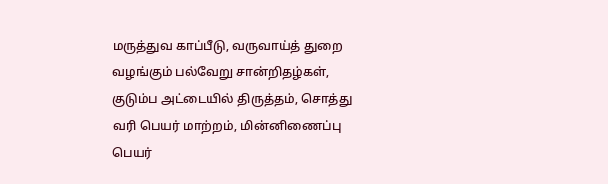மருத்துவ காப்பீடு, வருவாய்த் துறை வழங்கும் பல்வேறு சான்றிதழ்கள், குடும்ப அட்டையில் திருத்தம், சொத்து வரி பெயர் மாற்றம், மின்னிணைப்பு பெயர்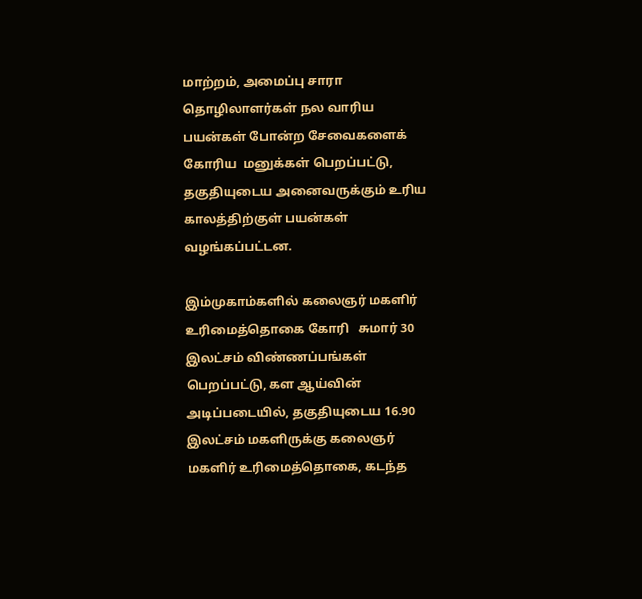மாற்றம், அமைப்பு சாரா தொழிலாளர்கள் நல வாரிய பயன்கள் போன்ற சேவைகளைக்  கோரிய  மனுக்கள் பெறப்பட்டு, தகுதியுடைய அனைவருக்கும் உரிய காலத்திற்குள் பயன்கள் வழங்கப்பட்டன.

இம்முகாம்களில் கலைஞர் மகளிர் உரிமைத்தொகை கோரி   சுமார் 30 இலட்சம் விண்ணப்பங்கள் பெறப்பட்டு, கள ஆய்வின் அடிப்படையில், தகுதியுடைய 16.90 இலட்சம் மகளிருக்கு கலைஞர் மகளிர் உரிமைத்தொகை, கடந்த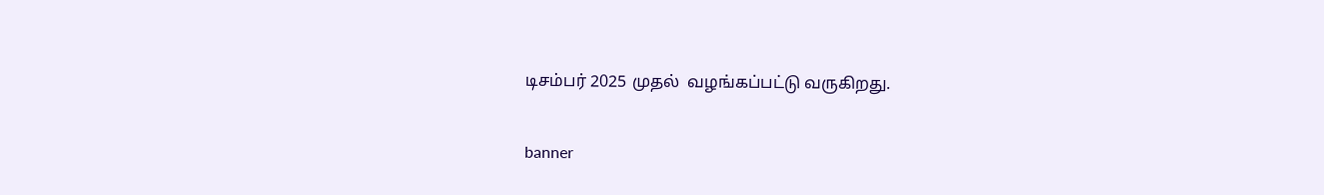டிசம்பர் 2025 முதல்  வழங்கப்பட்டு வருகிறது.

banner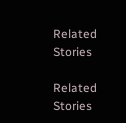Related Stories

Related Stories